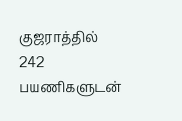குஜராத்தில் 242 பயணிகளுடன்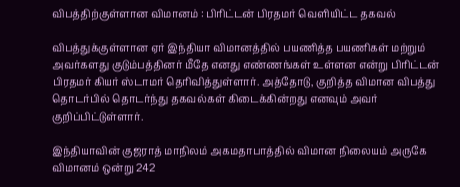விபத்திற்குள்ளான விமானம் : பிரிட்டன் பிரதமர் வெளியிட்ட தகவல்

விபத்துக்குள்ளான ஏர் இந்தியா விமானத்தில் பயணித்த பயணிகள் மற்றும் அவர்களது குடும்பத்தினர் மீதே எனது எண்ணங்கள் உள்ளன என்று பிரிட்டன் பிரதமர் கியர் ஸ்டாமர் தெரிவித்துள்ளார். அத்தோடு, குறித்த விமான விபத்து தொடர்பில் தொடர்ந்து தகவல்கள் கிடைக்கின்றது எனவும் அவர் குறிப்பிட்டுள்ளார்.

இந்தியாவின் குஜராத் மாநிலம் அகமதாபாத்தில் விமான நிலையம் அருகே விமானம் ஒன்று 242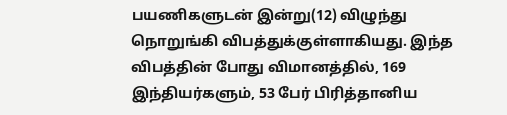பயணிகளுடன் இன்று(12) விழுந்து நொறுங்கி விபத்துக்குள்ளாகியது. இந்த விபத்தின் போது விமானத்தில், 169 இந்தியர்களும், 53 பேர் பிரித்தானிய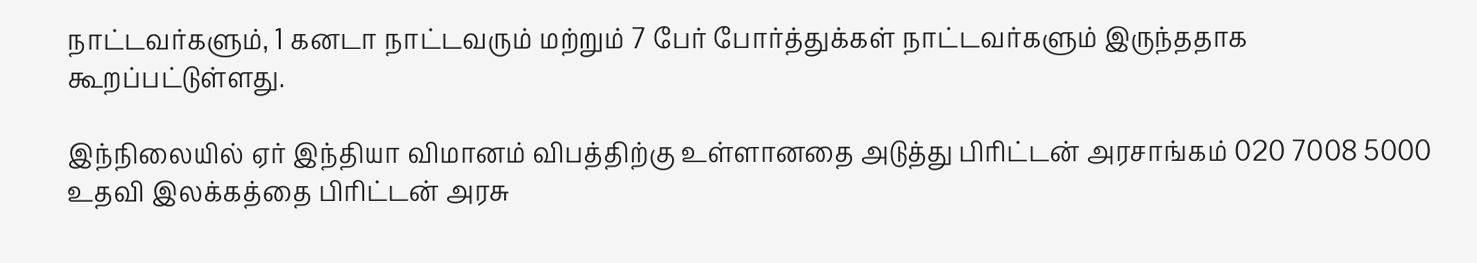நாட்டவர்களும், 1 கனடா நாட்டவரும் மற்றும் 7 பேர் போர்த்துக்கள் நாட்டவர்களும் இருந்ததாக கூறப்பட்டுள்ளது.

இந்நிலையில் ஏர் இந்தியா விமானம் விபத்திற்கு உள்ளானதை அடுத்து பிரிட்டன் அரசாங்கம் 020 7008 5000 உதவி இலக்கத்தை பிரிட்டன் அரசு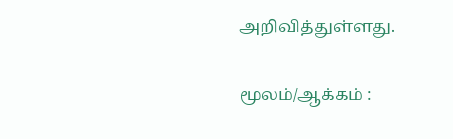அறிவித்துள்ளது.

மூலம்/ஆக்கம் :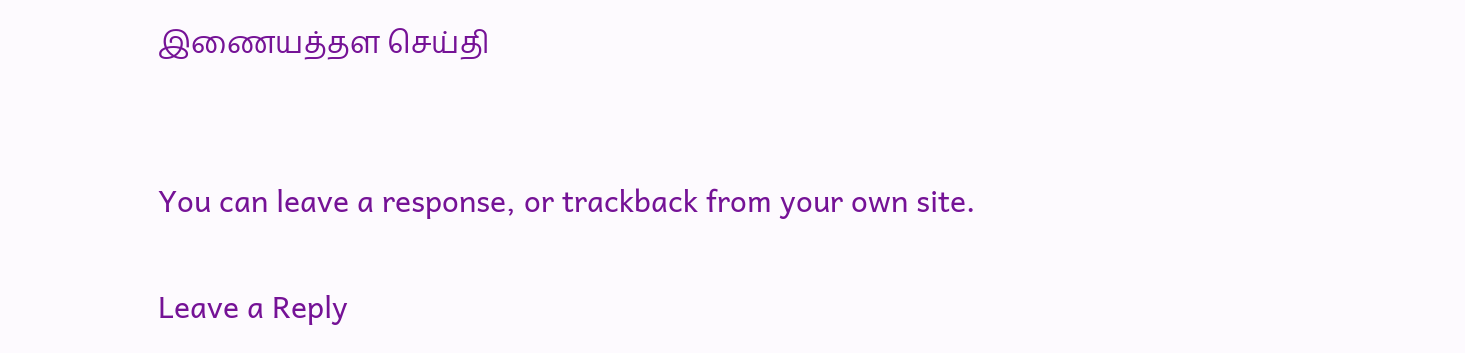இணையத்தள செய்தி


You can leave a response, or trackback from your own site.

Leave a Reply